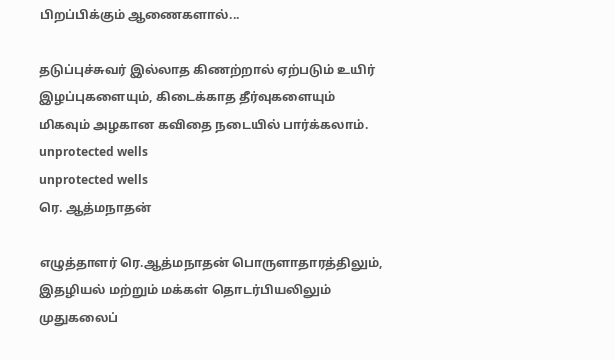பிறப்பிக்கும் ஆணைகளால்...

தடுப்புச்சுவர் இல்லாத கிணற்றால் ஏற்படும் உயிர் இழப்புகளையும், கிடைக்காத தீர்வுகளையும் மிகவும் அழகான கவிதை நடையில் பார்க்கலாம்.
unprotected wells
unprotected wells
ரெ. ஆத்மநாதன்

எழுத்தாளர் ரெ.ஆத்மநாதன் பொருளாதாரத்திலும், இதழியல் மற்றும் மக்கள் தொடர்பியலிலும் முதுகலைப்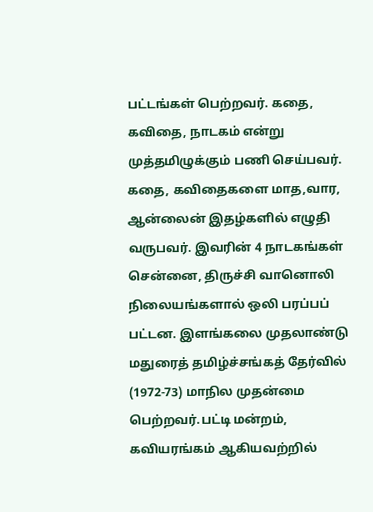பட்டங்கள் பெற்றவர். கதை, கவிதை, நாடகம் என்று முத்தமிழுக்கும் பணி செய்பவர். கதை, கவிதைகளை மாத,வார, ஆன்லைன் இதழ்களில் எழுதி வருபவர். இவரின் 4 நாடகங்கள் சென்னை, திருச்சி வானொலி நிலையங்களால் ஒலி பரப்பப் பட்டன. இளங்கலை முதலாண்டு மதுரைத் தமிழ்ச்சங்கத் தேர்வில் (1972-73) மாநில முதன்மை பெற்றவர்.பட்டி மன்றம், கவியரங்கம் ஆகியவற்றில்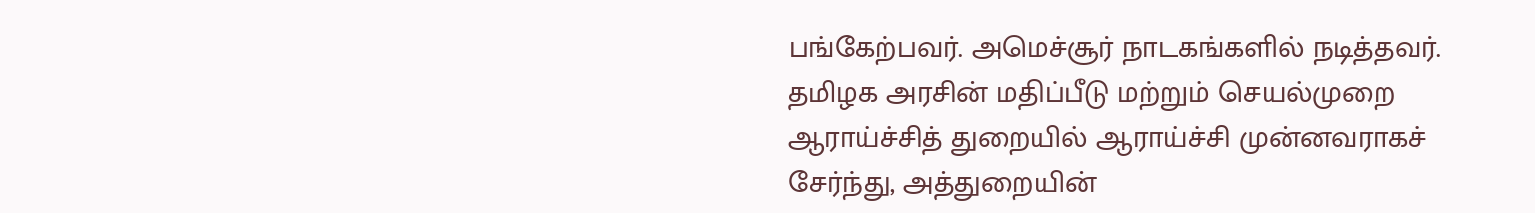பங்கேற்பவர். அமெச்சூர் நாடகங்களில் நடித்தவர். தமிழக அரசின் மதிப்பீடு மற்றும் செயல்முறை ஆராய்ச்சித் துறையில் ஆராய்ச்சி முன்னவராகச் சேர்ந்து, அத்துறையின்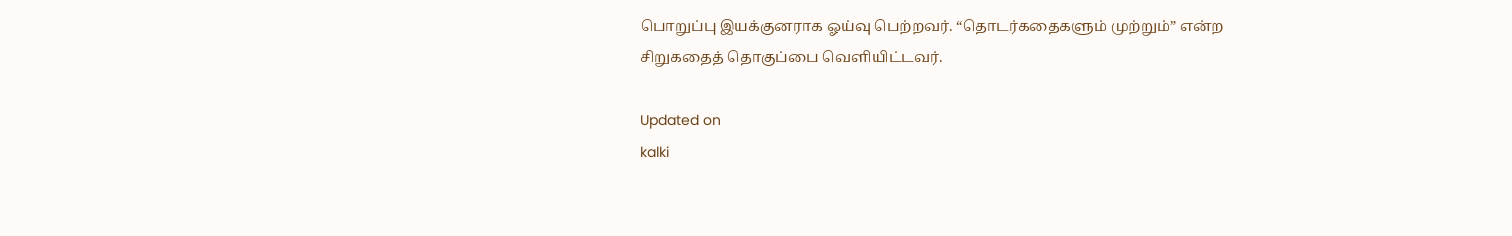பொறுப்பு இயக்குனராக ஓய்வு பெற்றவர். “தொடர்கதைகளும் முற்றும்” என்ற சிறுகதைத் தொகுப்பை வெளியிட்டவர்.

Updated on
kalki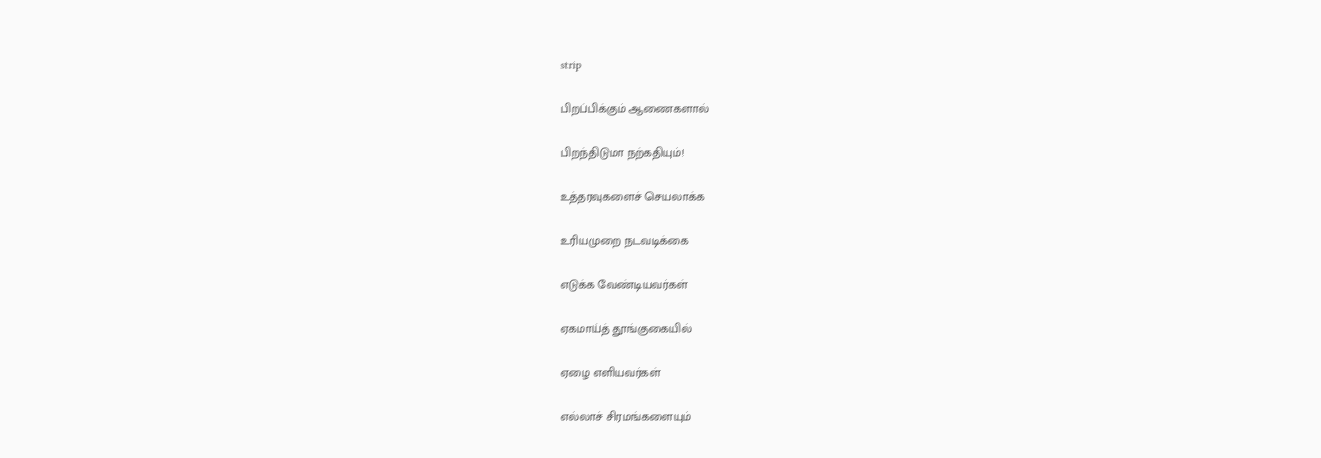strip

பிறப்பிக்கும் ஆணைகளால்

பிறந்திடுமா நற்கதியும்!

உத்தரவுகளைச் செயலாக்க

உரியமுறை நடவடிக்கை

எடுக்க வேண்டியவர்கள்

ஏகமாய்த் தூங்குகையில்

ஏழை எளியவர்கள்

எல்லாச் சிரமங்களையும்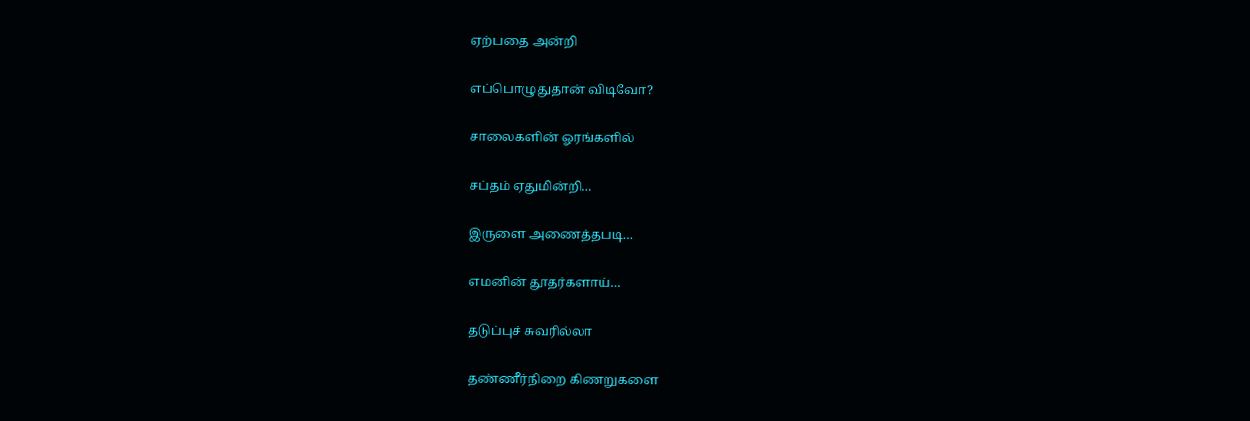ஏற்பதை அன்றி

எப்பொழுதுதான் விடிவோ?

சாலைகளின் ஓரங்களில்

சப்தம் ஏதுமின்றி…

இருளை அணைத்தபடி…

எமனின் தூதர்களாய்…

தடுப்புச் சுவரில்லா

தண்ணீர்நிறை கிணறுகளை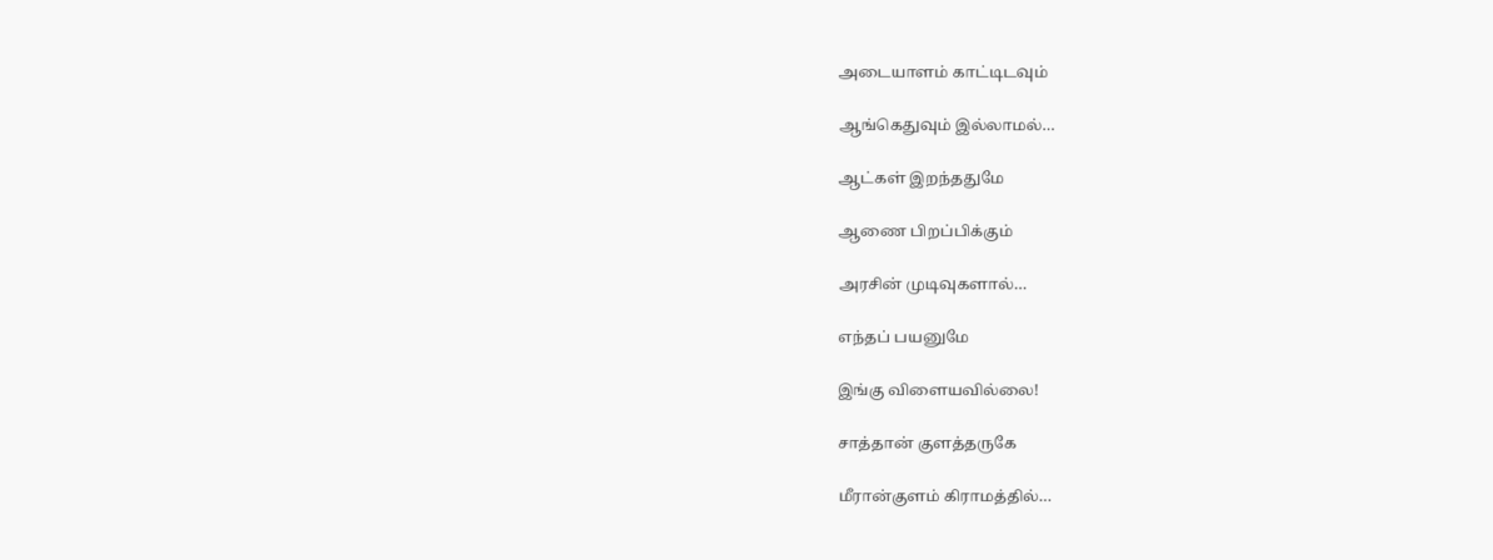அடையாளம் காட்டிடவும்

ஆங்கெதுவும் இல்லாமல்…

ஆட்கள் இறந்ததுமே

ஆணை பிறப்பிக்கும்

அரசின் முடிவுகளால்…

எந்தப் பயனுமே

இங்கு விளையவில்லை!

சாத்தான் குளத்தருகே

மீரான்குளம் கிராமத்தில்…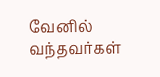வேனில் வந்தவர்கள்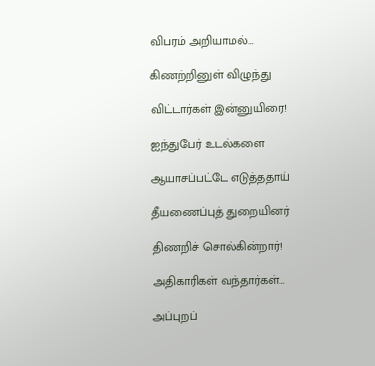விபரம் அறியாமல்…

கிணற்றினுள் விழுந்து

விட்டார்கள் இன்னுயிரை!

ஐந்துபேர் உடல்களை

ஆயாசப்பட்டே எடுத்ததாய்

தீயணைப்புத் துறையினர்

திணறிச் சொல்கின்றார்!

அதிகாரிகள் வந்தார்கள்…

அப்புறப்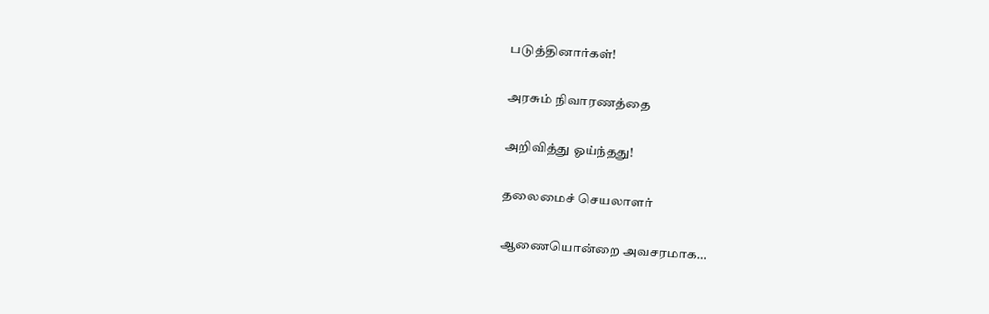படுத்தினார்கள்!

அரசும் நிவாரணத்தை

அறிவித்து ஓய்ந்தது!

தலைமைச் செயலாளர்

ஆணையொன்றை அவசரமாக…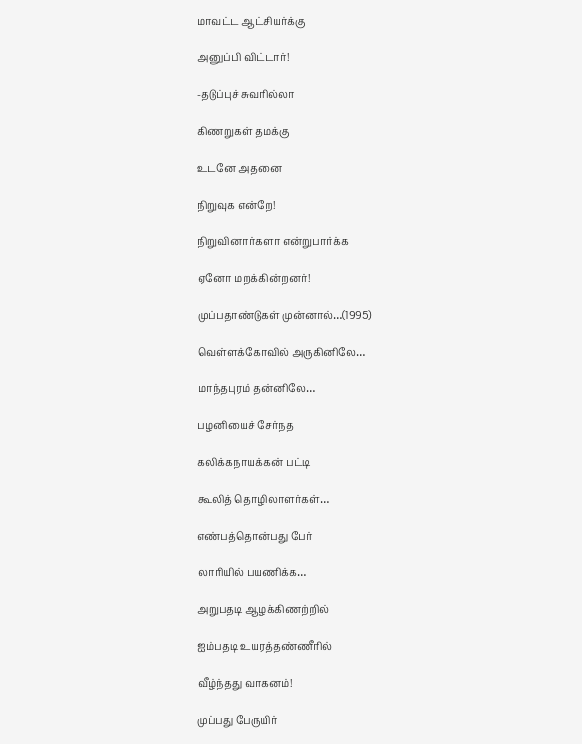மாவட்ட ஆட்சியர்க்கு

அனுப்பி விட்டார்!

-தடுப்புச் சுவரில்லா

கிணறுகள் தமக்கு

உடனே அதனை

நிறுவுக என்றே!

நிறுவினார்களா என்றுபார்க்க

ஏனோ மறக்கின்றனர்!

முப்பதாண்டுகள் முன்னால்…(1995)

வெள்ளக்கோவில் அருகினிலே…

மாந்தபுரம் தன்னிலே…

பழனியைச் சேர்நத

கலிக்கநாயக்கன் பட்டி

கூலித் தொழிலாளர்கள்…

எண்பத்தொன்பது பேர்

லாரியில் பயணிக்க…

அறுபதடி ஆழக்கிணற்றில்

ஐம்பதடி உயரத்தண்ணீரில்

வீழ்ந்தது வாகனம்!

முப்பது பேருயிர்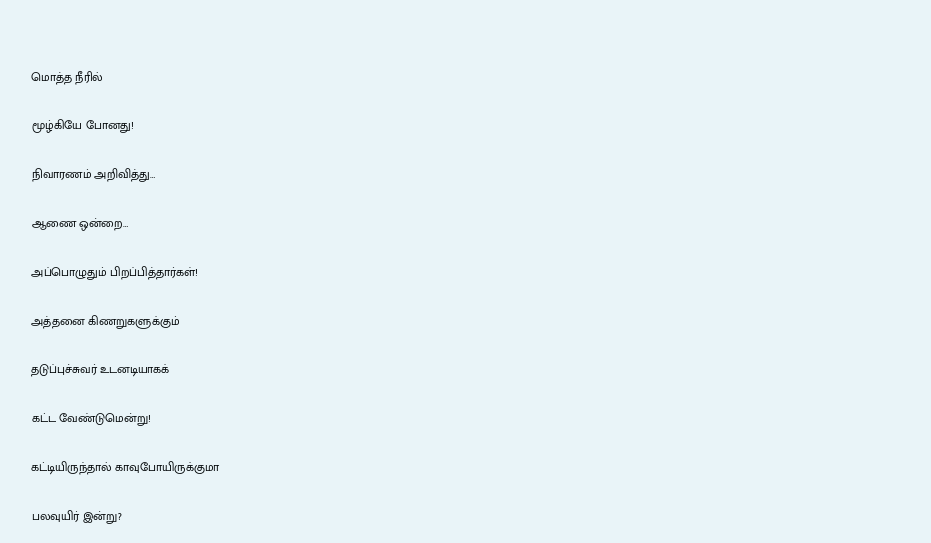மொத்த நீரில்

மூழ்கியே போனது!

நிவாரணம் அறிவித்து…

ஆணை ஒன்றை…

அப்பொழுதும் பிறப்பித்தார்கள்!

அத்தனை கிணறுகளுக்கும்

தடுப்புச்சுவர் உடனடியாகக்

கட்ட வேண்டுமென்று!

கட்டியிருந்தால் காவுபோயிருக்குமா

பலவுயிர் இன்று?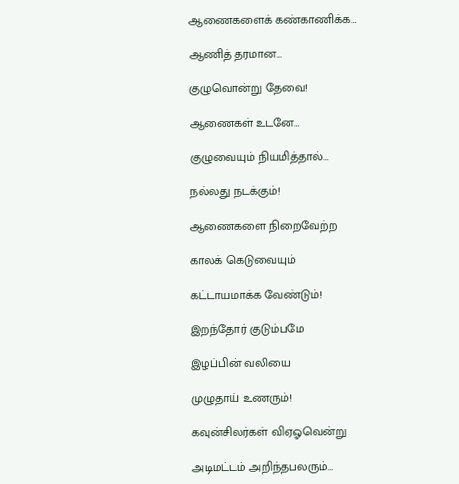ஆணைகளைக் கண்காணிக்க…

ஆணித் தரமான…

குழுவொன்று தேவை!

ஆணைகள் உடனே…

குழுவையும் நியமித்தால்…

நல்லது நடக்கும்!

ஆணைகளை நிறைவேற்ற

காலக் கெடுவையும்

கட்டாயமாக்க வேண்டும்!

இறந்தோர் குடும்பமே

இழப்பின் வலியை

முழுதாய் உணரும்!

கவுன்சிலர்கள் விஏஓவென்று

அடிமட்டம் அறிந்தபலரும்…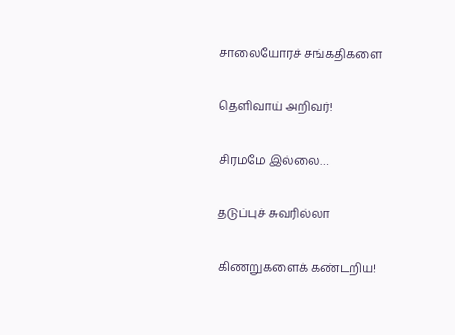சாலையோரச் சங்கதிகளை

தெளிவாய் அறிவர்!

சிரமமே இல்லை…

தடுப்புச் சுவரில்லா

கிணறுகளைக் கண்டறிய!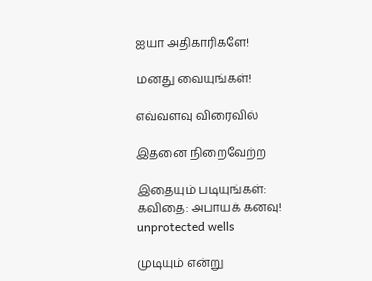ஐயா அதிகாரிகளே!

மனது வையுங்கள்!

எவ்வளவு விரைவில்

இதனை நிறைவேற்ற

இதையும் படியுங்கள்:
கவிதை: அபாயக் கனவு!
unprotected wells

முடியும் என்று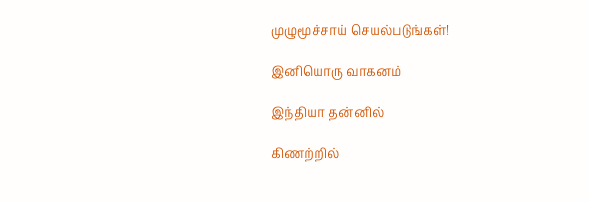முழுமூச்சாய் செயல்படுங்கள்!

இனியொரு வாகனம்

இந்தியா தன்னில்

கிணற்றில்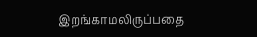இறங்காமலிருப்பதை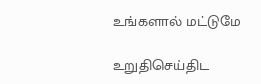உங்களால் மட்டுமே

உறுதிசெய்திட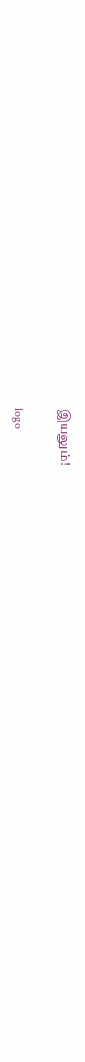இயலும்!

logo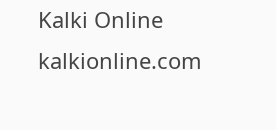Kalki Online
kalkionline.com